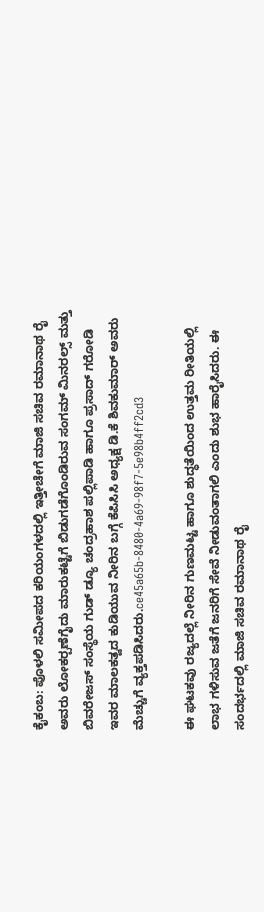ಕೈಕಂಬ: ಪೊಳಲಿ ಸಮೀಪದ ಕರಿಯಂಗಳದಲ್ಲಿ ಇತ್ತೀಚೇಗೆ ಮಾಜಿ ಸಚಿವ ರಮಾನಾಥ ರೈ ಅವರು ಲೋಕರ‍್ಪಣೆಗೈದು ಮಾರುಕಟ್ಟೆಗೆ ಬಿಡುಗಡೆಗೊಂಡಿರುವ ಸಂಗಮ್ ಮಿನರಲ್ಸ್ ಮತ್ತು ಬಿವರೇಜಸ್ ಸಂಸ್ಥೆಯ ಗುಡ್ ಡ್ಯೂ ಚಂದ್ರಹಾಶ ಪಲ್ಲಿಪಾಡಿ ಹಾಗೂ ಪ್ರಸಾದ್ ಗರೋಡಿ ಇವರ ಮಾಲಕತ್ವದ ಕುಡಿಯುವ ನೀರಿನ ಬಗ್ಗೆ ಕೆಪಿಸಿಸಿ ಅಧ್ಯಕ್ಷ ಡಿ.ಕೆ ಶಿವಕುಮಾರ್ ಅವರು ಮೆಚ್ಚುಗೆ ವ್ಯಕ್ತಪಡಿಸಿದರು.ce45a65b-8480-4a69-98f7-5e98b4ff2cd3

ಈ ಘಟಕವು ರಜ್ಯದಲ್ಲೆ ನೀರಿನ ಗುಣಮಟ್ಟ ಹಾಗೂ ಶುದ್ಧತೆಯಿಂದ ಉತ್ತಮ ರೀತಿಯಲ್ಲಿ ಲಾಭ ಗಳಿಸುವ ಜತೆಗೆ ಜನರಿಗೆ ಸೇವೆ ನೀಡುವಂತಾಗಲಿ ಎಂದು ಶುಭ ಹಾರೈಸಿದರು. ಈ ಸಂದರ್ಭದಲ್ಲಿ ಮಾಜಿ ಸಚಿವ ರಮಾನಾಥ ರೈ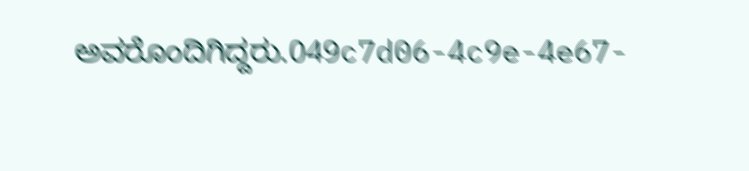ಅವರೊಂದಿಗಿದ್ದರು.049c7d06-4c9e-4e67-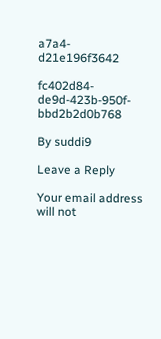a7a4-d21e196f3642

fc402d84-de9d-423b-950f-bbd2b2d0b768

By suddi9

Leave a Reply

Your email address will not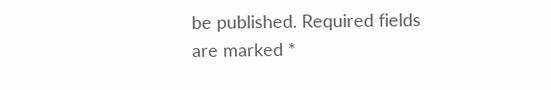be published. Required fields are marked *